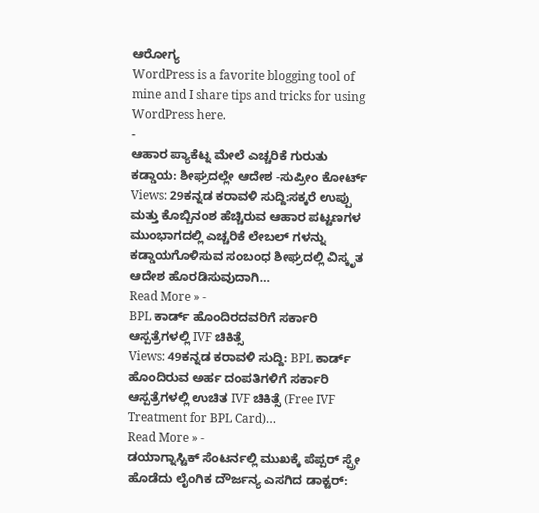ಆರೋಗ್ಯ
WordPress is a favorite blogging tool of mine and I share tips and tricks for using WordPress here.
-
ಆಹಾರ ಪ್ಯಾಕೆಟ್ನ ಮೇಲೆ ಎಚ್ಚರಿಕೆ ಗುರುತು ಕಡ್ಡಾಯ: ಶೀಘ್ರದಲ್ಲೇ ಆದೇಶ -ಸುಪ್ರೀಂ ಕೋರ್ಟ್
Views: 29ಕನ್ನಡ ಕರಾವಳಿ ಸುದ್ದಿ:ಸಕ್ಕರೆ ಉಪ್ಪು ಮತ್ತು ಕೊಬ್ಬಿನಂಶ ಹೆಚ್ಚಿರುವ ಆಹಾರ ಪಟ್ಟಣಗಳ ಮುಂಭಾಗದಲ್ಲಿ ಎಚ್ಚರಿಕೆ ಲೇಬಲ್ ಗಳನ್ನು ಕಡ್ಡಾಯಗೊಳಿಸುವ ಸಂಬಂಧ ಶೀಘ್ರದಲ್ಲಿ ವಿಸ್ಕೃತ ಆದೇಶ ಹೊರಡಿಸುವುದಾಗಿ…
Read More » -
BPL ಕಾರ್ಡ್ ಹೊಂದಿರದವರಿಗೆ ಸರ್ಕಾರಿ ಆಸ್ಪತ್ರೆಗಳಲ್ಲಿ IVF ಚಿಕಿತ್ಸೆ
Views: 49ಕನ್ನಡ ಕರಾವಳಿ ಸುದ್ದಿ: BPL ಕಾರ್ಡ್ ಹೊಂದಿರುವ ಅರ್ಹ ದಂಪತಿಗಳಿಗೆ ಸರ್ಕಾರಿ ಆಸ್ಪತ್ರೆಗಳಲ್ಲಿ ಉಚಿತ IVF ಚಿಕಿತ್ಸೆ (Free IVF Treatment for BPL Card)…
Read More » -
ಡಯಾಗ್ನಾಸ್ಟಿಕ್ ಸೆಂಟರ್ನಲ್ಲಿ ಮುಖಕ್ಕೆ ಪೆಪ್ಪರ್ ಸ್ಪ್ರೇ ಹೊಡೆದು ಲೈಂಗಿಕ ದೌರ್ಜನ್ಯ ಎಸಗಿದ ಡಾಕ್ಟರ್: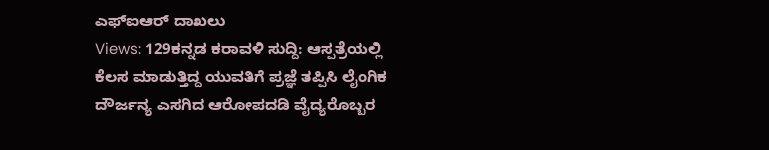ಎಫ್ಐಆರ್ ದಾಖಲು
Views: 129ಕನ್ನಡ ಕರಾವಳಿ ಸುದ್ದಿ: ಆಸ್ಪತ್ರೆಯಲ್ಲಿ ಕೆಲಸ ಮಾಡುತ್ತಿದ್ದ ಯುವತಿಗೆ ಪ್ರಜ್ಞೆ ತಪ್ಪಿಸಿ ಲೈಂಗಿಕ ದೌರ್ಜನ್ಯ ಎಸಗಿದ ಆರೋಪದಡಿ ವೈದ್ಯರೊಬ್ಬರ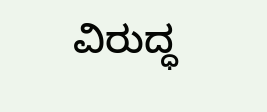ವಿರುದ್ಧ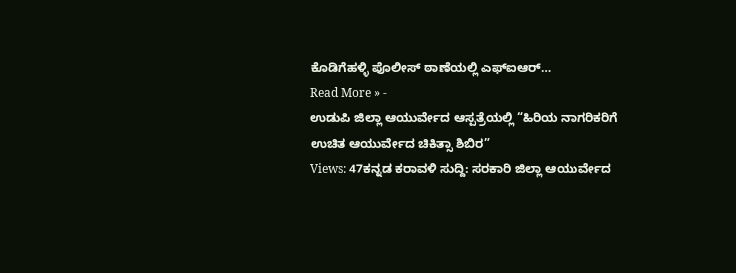ಕೊಡಿಗೆಹಳ್ಳಿ ಪೊಲೀಸ್ ಠಾಣೆಯಲ್ಲಿ ಎಫ್ಐಆರ್…
Read More » -
ಉಡುಪಿ ಜಿಲ್ಲಾ ಆಯುರ್ವೇದ ಆಸ್ಪತ್ರೆಯಲ್ಲಿ “ಹಿರಿಯ ನಾಗರಿಕರಿಗೆ ಉಚಿತ ಆಯುರ್ವೇದ ಚಿಕಿತ್ಸಾ ಶಿಬಿರ”
Views: 47ಕನ್ನಡ ಕರಾವಳಿ ಸುದ್ದಿ: ಸರಕಾರಿ ಜಿಲ್ಲಾ ಆಯುರ್ವೇದ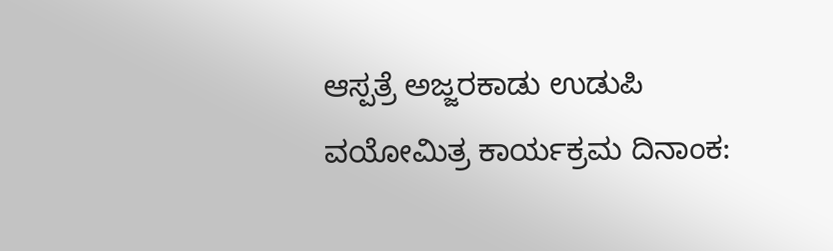ಆಸ್ಪತ್ರೆ ಅಜ್ಜರಕಾಡು ಉಡುಪಿ ವಯೋಮಿತ್ರ ಕಾರ್ಯಕ್ರಮ ದಿನಾಂಕ: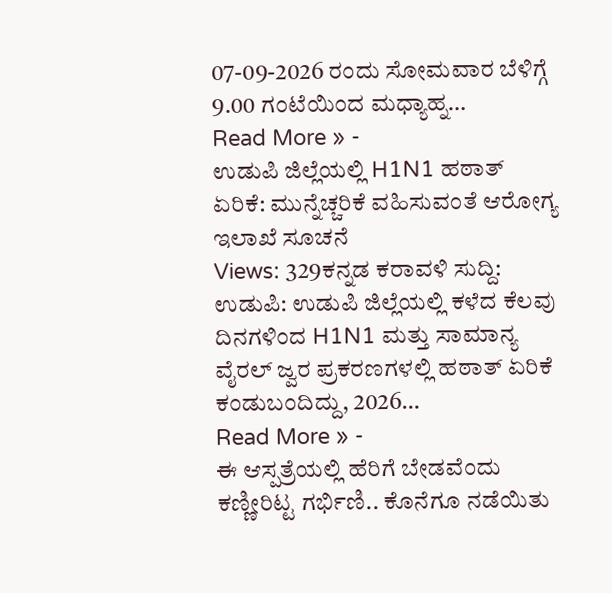07-09-2026 ರಂದು ಸೋಮವಾರ ಬೆಳಿಗ್ಗೆ 9.00 ಗಂಟೆಯಿಂದ ಮಧ್ಯಾಹ್ನ…
Read More » -
ಉಡುಪಿ ಜಿಲ್ಲೆಯಲ್ಲಿ H1N1 ಹಠಾತ್ ಏರಿಕೆ: ಮುನ್ನೆಚ್ಚರಿಕೆ ವಹಿಸುವಂತೆ ಆರೋಗ್ಯ ಇಲಾಖೆ ಸೂಚನೆ
Views: 329ಕನ್ನಡ ಕರಾವಳಿ ಸುದ್ದಿ: ಉಡುಪಿ: ಉಡುಪಿ ಜಿಲ್ಲೆಯಲ್ಲಿ ಕಳೆದ ಕೆಲವು ದಿನಗಳಿಂದ H1N1 ಮತ್ತು ಸಾಮಾನ್ಯ ವೈರಲ್ ಜ್ವರ ಪ್ರಕರಣಗಳಲ್ಲಿ ಹಠಾತ್ ಏರಿಕೆ ಕಂಡುಬಂದಿದ್ದು, 2026…
Read More » -
ಈ ಆಸ್ಪತ್ರೆಯಲ್ಲಿ ಹೆರಿಗೆ ಬೇಡವೆಂದು ಕಣ್ಣೀರಿಟ್ಟ ಗರ್ಭಿಣಿ.. ಕೊನೆಗೂ ನಡೆಯಿತು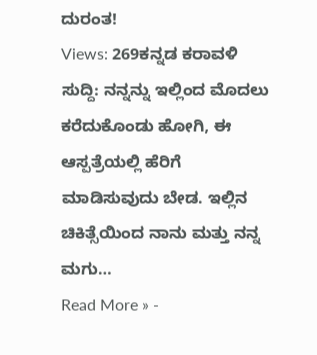ದುರಂತ!
Views: 269ಕನ್ನಡ ಕರಾವಳಿ ಸುದ್ದಿ: ನನ್ನನ್ನು ಇಲ್ಲಿಂದ ಮೊದಲು ಕರೆದುಕೊಂಡು ಹೋಗಿ, ಈ ಆಸ್ಪತ್ರೆಯಲ್ಲಿ ಹೆರಿಗೆ ಮಾಡಿಸುವುದು ಬೇಡ. ಇಲ್ಲಿನ ಚಿಕಿತ್ಸೆಯಿಂದ ನಾನು ಮತ್ತು ನನ್ನ ಮಗು…
Read More » -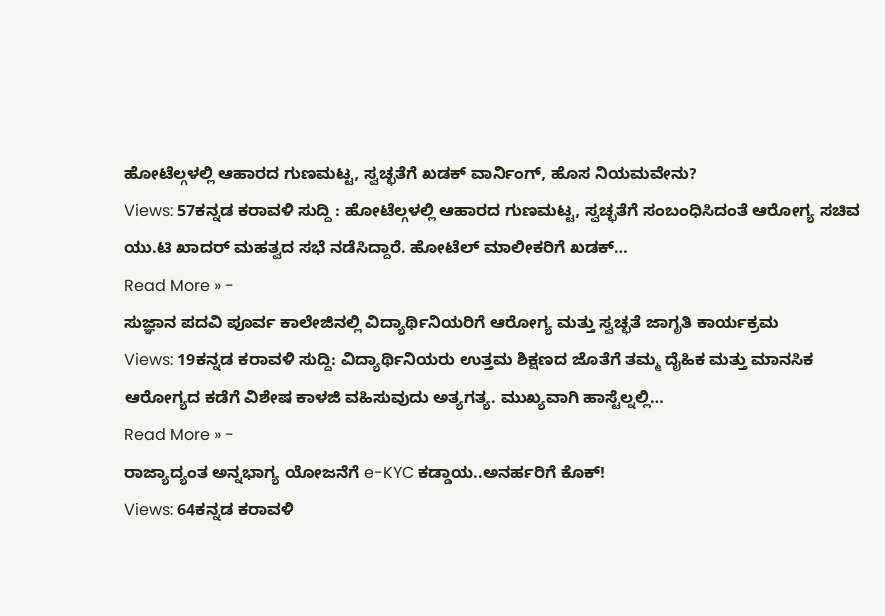ಹೋಟೆಲ್ಗಳಲ್ಲಿ ಆಹಾರದ ಗುಣಮಟ್ಟ, ಸ್ವಚ್ಛತೆಗೆ ಖಡಕ್ ವಾರ್ನಿಂಗ್, ಹೊಸ ನಿಯಮವೇನು?
Views: 57ಕನ್ನಡ ಕರಾವಳಿ ಸುದ್ದಿ : ಹೋಟೆಲ್ಗಳಲ್ಲಿ ಆಹಾರದ ಗುಣಮಟ್ಟ, ಸ್ವಚ್ಛತೆಗೆ ಸಂಬಂಧಿಸಿದಂತೆ ಆರೋಗ್ಯ ಸಚಿವ ಯು.ಟಿ ಖಾದರ್ ಮಹತ್ವದ ಸಭೆ ನಡೆಸಿದ್ದಾರೆ. ಹೋಟೆಲ್ ಮಾಲೀಕರಿಗೆ ಖಡಕ್…
Read More » -
ಸುಜ್ಞಾನ ಪದವಿ ಪೂರ್ವ ಕಾಲೇಜಿನಲ್ಲಿ ವಿದ್ಯಾರ್ಥಿನಿಯರಿಗೆ ಆರೋಗ್ಯ ಮತ್ತು ಸ್ವಚ್ಛತೆ ಜಾಗೃತಿ ಕಾರ್ಯಕ್ರಮ
Views: 19ಕನ್ನಡ ಕರಾವಳಿ ಸುದ್ದಿ: ವಿದ್ಯಾರ್ಥಿನಿಯರು ಉತ್ತಮ ಶಿಕ್ಷಣದ ಜೊತೆಗೆ ತಮ್ಮ ದೈಹಿಕ ಮತ್ತು ಮಾನಸಿಕ ಆರೋಗ್ಯದ ಕಡೆಗೆ ವಿಶೇಷ ಕಾಳಜಿ ವಹಿಸುವುದು ಅತ್ಯಗತ್ಯ. ಮುಖ್ಯವಾಗಿ ಹಾಸ್ಟೆಲ್ನಲ್ಲಿ…
Read More » -
ರಾಜ್ಯಾದ್ಯಂತ ಅನ್ನಭಾಗ್ಯ ಯೋಜನೆಗೆ e-KYC ಕಡ್ಡಾಯ..ಅನರ್ಹರಿಗೆ ಕೊಕ್!
Views: 64ಕನ್ನಡ ಕರಾವಳಿ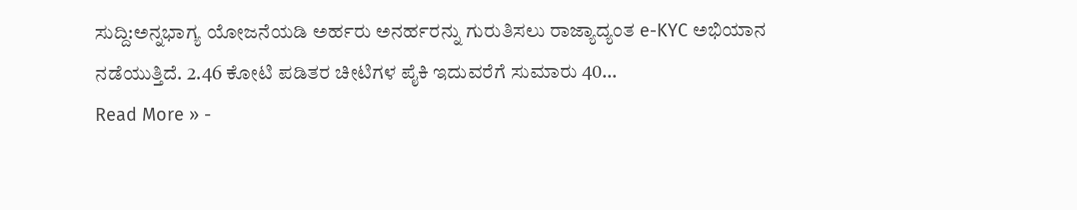ಸುದ್ದಿ:ಅನ್ನಭಾಗ್ಯ ಯೋಜನೆಯಡಿ ಅರ್ಹರು ಅನರ್ಹರನ್ನು ಗುರುತಿಸಲು ರಾಜ್ಯಾದ್ಯಂತ e-KYC ಅಭಿಯಾನ ನಡೆಯುತ್ತಿದೆ. 2.46 ಕೋಟಿ ಪಡಿತರ ಚೀಟಿಗಳ ಪೈಕಿ ಇದುವರೆಗೆ ಸುಮಾರು 40…
Read More » -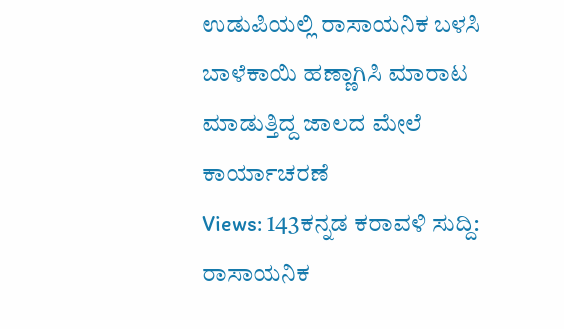ಉಡುಪಿಯಲ್ಲಿ ರಾಸಾಯನಿಕ ಬಳಸಿ ಬಾಳೆಕಾಯಿ ಹಣ್ಣಾಗಿಸಿ ಮಾರಾಟ ಮಾಡುತ್ತಿದ್ದ ಜಾಲದ ಮೇಲೆ ಕಾರ್ಯಾಚರಣೆ
Views: 143ಕನ್ನಡ ಕರಾವಳಿ ಸುದ್ದಿ: ರಾಸಾಯನಿಕ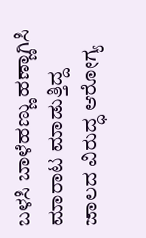ಬಳಸಿ ಬಾಳೆಹಣ್ಣು ಹಣ್ಣಾಗಿಸಿ ಮಾರಾಟ ಮಾಡುತ್ತಿದ್ದ ಜಾಲದ ವಿರುದ್ಧ ಆರೋಗ್ಯ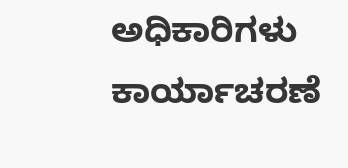ಅಧಿಕಾರಿಗಳು ಕಾರ್ಯಾಚರಣೆ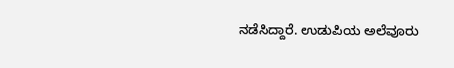ನಡೆಸಿದ್ದಾರೆ. ಉಡುಪಿಯ ಅಲೆವೂರು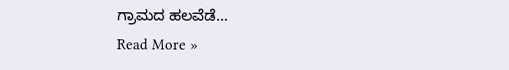ಗ್ರಾಮದ ಹಲವೆಡೆ…
Read More »